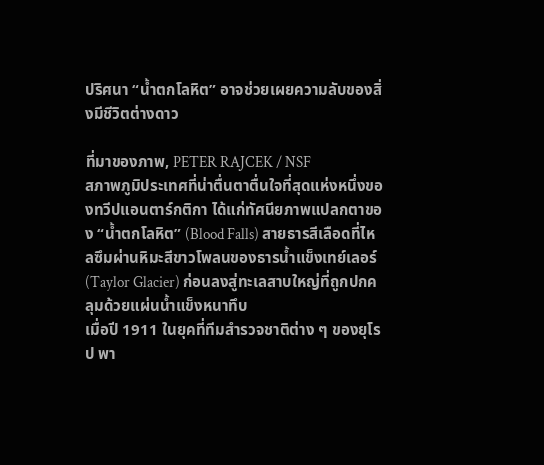ปริศนา “น้ำตกโลหิต” อาจช่วยเผยความลับของสิ่งมีชีวิตต่างดาว

ที่มาของภาพ, PETER RAJCEK / NSF
สภาพภูมิประเทศที่น่าตื่นตาตื่นใจที่สุดแห่งหนึ่งของทวีปแอนตาร์กติกา ได้แก่ทัศนียภาพแปลกตาของ “น้ำตกโลหิต” (Blood Falls) สายธารสีเลือดที่ไหลซึมผ่านหิมะสีขาวโพลนของธารน้ำแข็งเทย์เลอร์ (Taylor Glacier) ก่อนลงสู่ทะเลสาบใหญ่ที่ถูกปกคลุมด้วยแผ่นน้ำแข็งหนาทึบ
เมื่อปี 1911 ในยุคที่ทีมสำรวจชาติต่าง ๆ ของยุโรป พา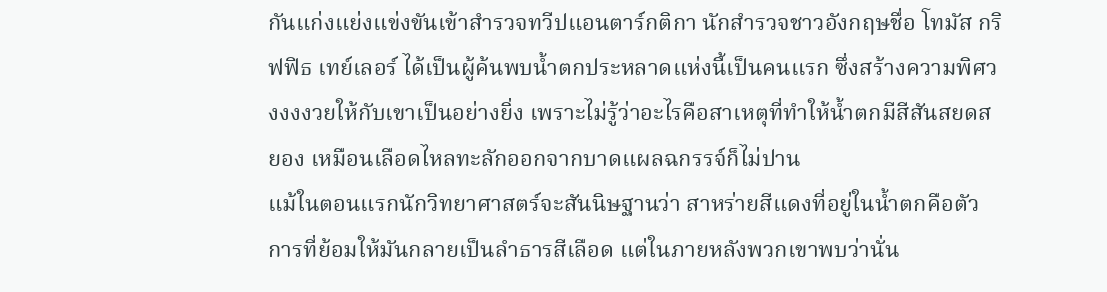กันแก่งแย่งแข่งขันเข้าสำรวจทวีปแอนตาร์กติกา นักสำรวจชาวอังกฤษชื่อ โทมัส กริฟฟิธ เทย์เลอร์ ได้เป็นผู้ค้นพบน้ำตกประหลาดแห่งนี้เป็นคนแรก ซึ่งสร้างความพิศวงงงงวยให้กับเขาเป็นอย่างยิ่ง เพราะไม่รู้ว่าอะไรคือสาเหตุที่ทำให้น้ำตกมีสีสันสยดสยอง เหมือนเลือดไหลทะลักออกจากบาดแผลฉกรรจ์ก็ไม่ปาน
แม้ในตอนแรกนักวิทยาศาสตร์จะสันนิษฐานว่า สาหร่ายสีแดงที่อยู่ในน้ำตกคือตัวการที่ย้อมให้มันกลายเป็นลำธารสีเลือด แต่ในภายหลังพวกเขาพบว่านั่น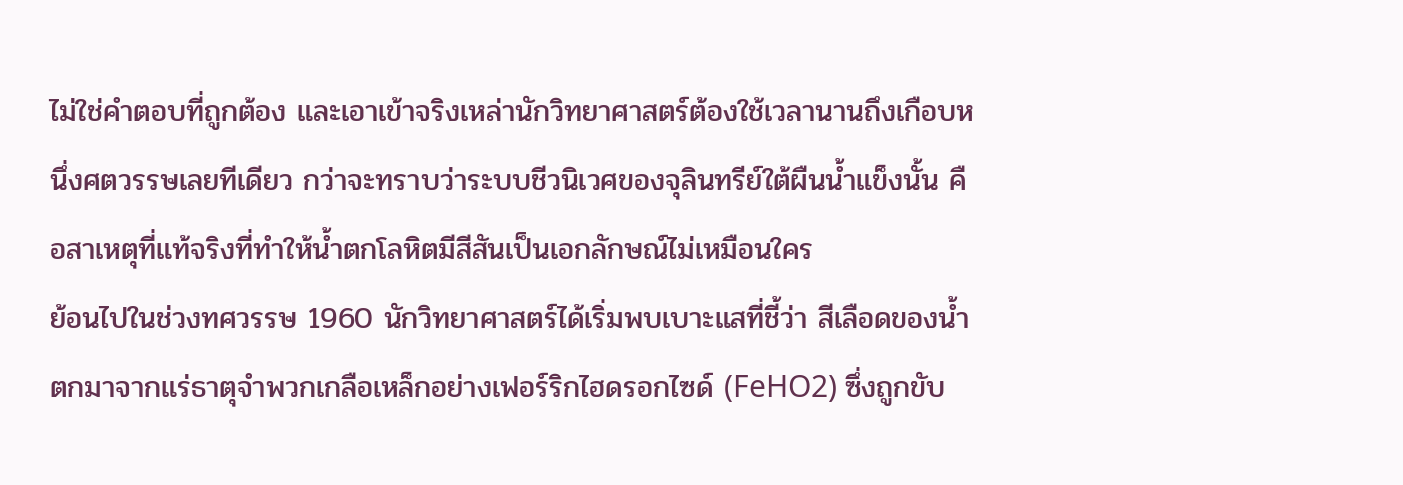ไม่ใช่คำตอบที่ถูกต้อง และเอาเข้าจริงเหล่านักวิทยาศาสตร์ต้องใช้เวลานานถึงเกือบหนึ่งศตวรรษเลยทีเดียว กว่าจะทราบว่าระบบชีวนิเวศของจุลินทรีย์ใต้ผืนน้ำแข็งนั้น คือสาเหตุที่แท้จริงที่ทำให้น้ำตกโลหิตมีสีสันเป็นเอกลักษณ์ไม่เหมือนใคร
ย้อนไปในช่วงทศวรรษ 1960 นักวิทยาศาสตร์ได้เริ่มพบเบาะแสที่ชี้ว่า สีเลือดของน้ำตกมาจากแร่ธาตุจำพวกเกลือเหล็กอย่างเฟอร์ริกไฮดรอกไซด์ (FeHO2) ซึ่งถูกขับ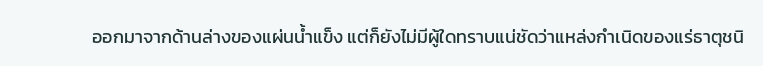ออกมาจากด้านล่างของแผ่นน้ำแข็ง แต่ก็ยังไม่มีผู้ใดทราบแน่ชัดว่าแหล่งกำเนิดของแร่ธาตุชนิ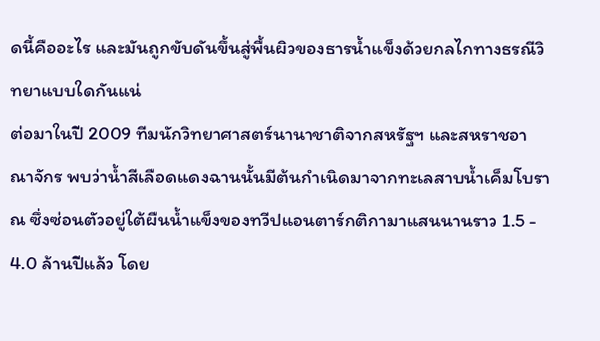ดนี้คืออะไร และมันถูกขับดันขึ้นสู่พื้นผิวของธารน้ำแข็งด้วยกลไกทางธรณีวิทยาแบบใดกันแน่
ต่อมาในปี 2009 ทีมนักวิทยาศาสตร์นานาชาติจากสหรัฐฯ และสหราชอาณาจักร พบว่าน้ำสีเลือดแดงฉานนั้นมีต้นกำเนิดมาจากทะเลสาบน้ำเค็มโบราณ ซึ่งซ่อนตัวอยู่ใต้ผืนน้ำแข็งของทวีปแอนตาร์กติกามาแสนนานราว 1.5 - 4.0 ล้านปีแล้ว โดย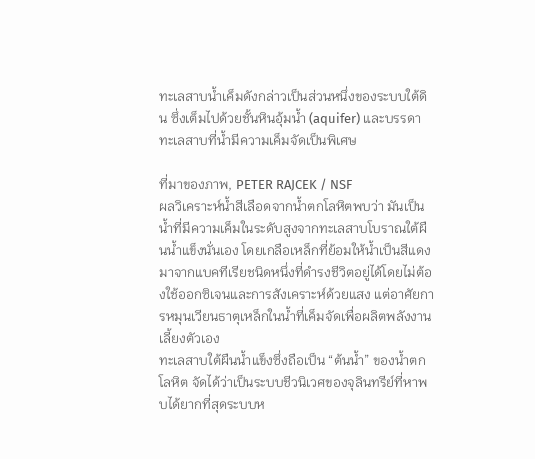ทะเลสาบน้ำเค็มดังกล่าวเป็นส่วนหนึ่งของระบบใต้ดิน ซึ่งเต็มไปด้วยชั้นหินอุ้มน้ำ (aquifer) และบรรดาทะเลสาบที่น้ำมีความเค็มจัดเป็นพิเศษ

ที่มาของภาพ, PETER RAJCEK / NSF
ผลวิเคราะห์น้ำสีเลือดจากน้ำตกโลหิตพบว่า มันเป็นน้ำที่มีความเค็มในระดับสูงจากทะเลสาบโบราณใต้ผืนน้ำแข็งนั่นเอง โดยเกลือเหล็กที่ย้อมให้น้ำเป็นสีแดง มาจากแบคทีเรียชนิดหนึ่งที่ดำรงชีวิตอยู่ได้โดยไม่ต้องใช้ออกซิเจนและการสังเคราะห์ด้วยแสง แต่อาศัยการหมุนเวียนธาตุเหล็กในน้ำที่เค็มจัดเพื่อผลิตพลังงานเลี้ยงตัวเอง
ทะเลสาบใต้ผืนน้ำแข็งซึ่งถือเป็น “ต้นน้ำ” ของน้ำตกโลหิต จัดได้ว่าเป็นระบบชีวนิเวศของจุลินทรีย์ที่หาพบได้ยากที่สุดระบบห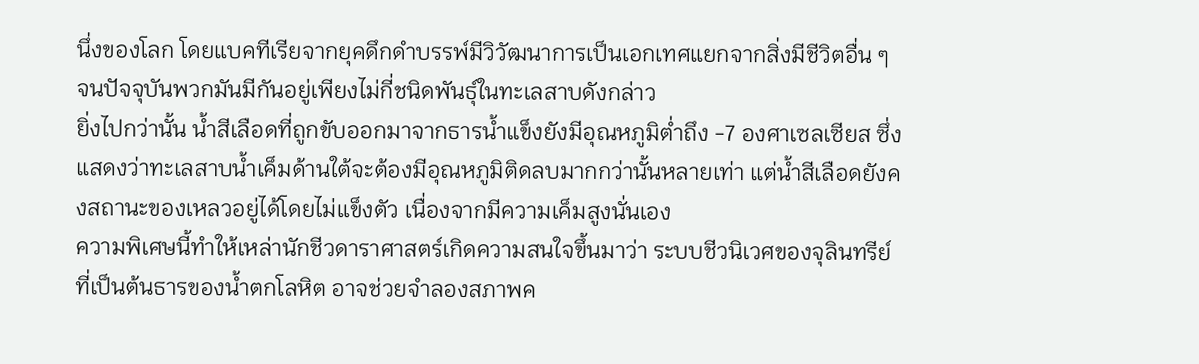นึ่งของโลก โดยแบคทีเรียจากยุคดึกดำบรรพ์มีวิวัฒนาการเป็นเอกเทศแยกจากสิ่งมีชีวิตอื่น ๆ จนปัจจุบันพวกมันมีกันอยู่เพียงไม่กี่ชนิดพันธุ์ในทะเลสาบดังกล่าว
ยิ่งไปกว่านั้น น้ำสีเลือดที่ถูกขับออกมาจากธารน้ำแข็งยังมีอุณหภูมิต่ำถึง -7 องศาเซลเซียส ซึ่งแสดงว่าทะเลสาบน้ำเค็มด้านใต้จะต้องมีอุณหภูมิติดลบมากกว่านั้นหลายเท่า แต่น้ำสีเลือดยังคงสถานะของเหลวอยู่ได้โดยไม่แข็งตัว เนื่องจากมีความเค็มสูงนั่นเอง
ความพิเศษนี้ทำให้เหล่านักชีวดาราศาสตร์เกิดความสนใจขึ้นมาว่า ระบบชีวนิเวศของจุลินทรีย์ที่เป็นต้นธารของน้ำตกโลหิต อาจช่วยจำลองสภาพค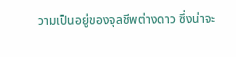วามเป็นอยู่ของจุลชีพต่างดาว ซึ่งน่าจะ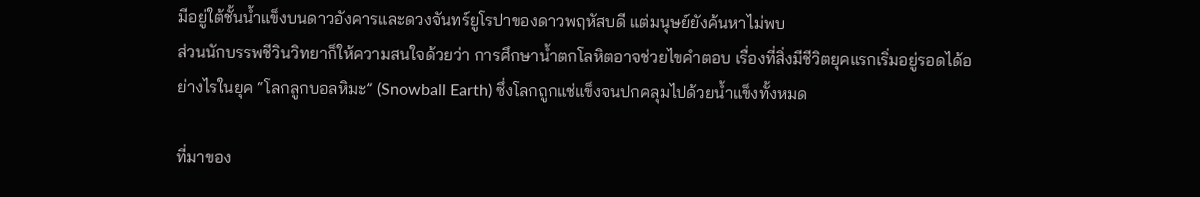มีอยู่ใต้ชั้นน้ำแข็งบนดาวอังคารและดวงจันทร์ยูโรปาของดาวพฤหัสบดี แต่มนุษย์ยังค้นหาไม่พบ
ส่วนนักบรรพชีวินวิทยาก็ให้ความสนใจด้วยว่า การศึกษาน้ำตกโลหิตอาจช่วยไขคำตอบ เรื่องที่สิ่งมีชีวิตยุคแรกเริ่มอยู่รอดได้อย่างไรในยุค “โลกลูกบอลหิมะ” (Snowball Earth) ซึ่งโลกถูกแช่แข็งจนปกคลุมไปด้วยน้ำแข็งทั้งหมด

ที่มาของ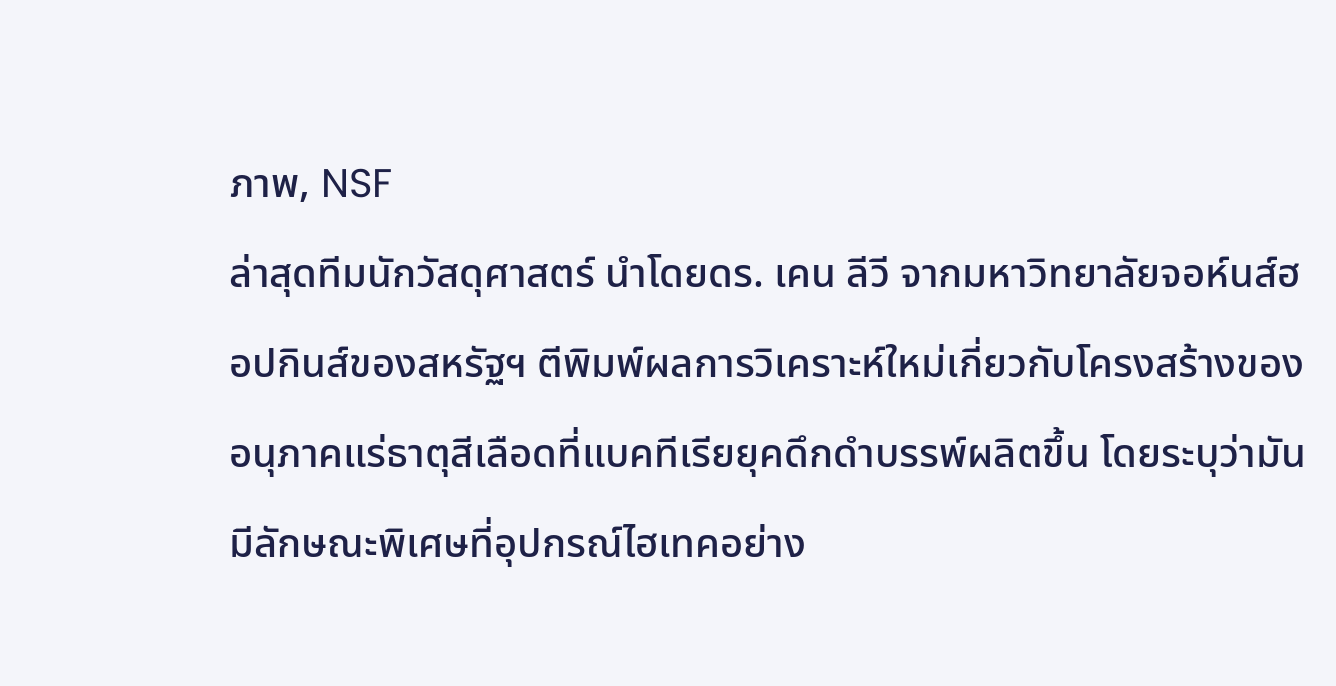ภาพ, NSF
ล่าสุดทีมนักวัสดุศาสตร์ นำโดยดร. เคน ลีวี จากมหาวิทยาลัยจอห์นส์ฮอปกินส์ของสหรัฐฯ ตีพิมพ์ผลการวิเคราะห์ใหม่เกี่ยวกับโครงสร้างของอนุภาคแร่ธาตุสีเลือดที่แบคทีเรียยุคดึกดำบรรพ์ผลิตขึ้น โดยระบุว่ามันมีลักษณะพิเศษที่อุปกรณ์ไฮเทคอย่าง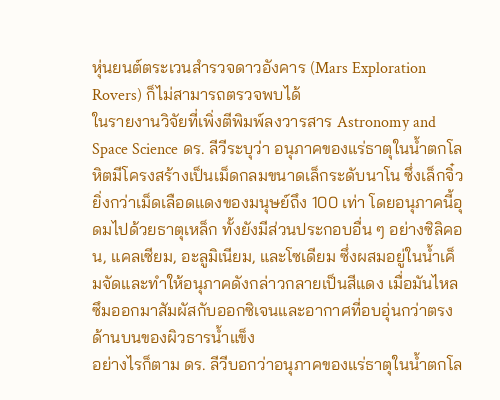หุ่นยนต์ตระเวนสำรวจดาวอังคาร (Mars Exploration Rovers) ก็ไม่สามารถตรวจพบได้
ในรายงานวิจัยที่เพิ่งตีพิมพ์ลงวารสาร Astronomy and Space Science ดร. ลีวีระบุว่า อนุภาคของแร่ธาตุในน้ำตกโลหิตมีโครงสร้างเป็นเม็ดกลมขนาดเล็กระดับนาโน ซึ่งเล็กจิ๋วยิ่งกว่าเม็ดเลือดแดงของมนุษย์ถึง 100 เท่า โดยอนุภาคนี้อุดมไปด้วยธาตุเหล็ก ทั้งยังมีส่วนประกอบอื่น ๆ อย่างซิลิคอน, แคลเซียม, อะลูมิเนียม, และโซเดียม ซึ่งผสมอยู่ในน้ำเค็มจัดและทำให้อนุภาคดังกล่าวกลายเป็นสีแดง เมื่อมันไหลซึมออกมาสัมผัสกับออกซิเจนและอากาศที่อบอุ่นกว่าตรงด้านบนของผิวธารน้ำแข็ง
อย่างไรก็ตาม ดร. ลีวีบอกว่าอนุภาคของแร่ธาตุในน้ำตกโล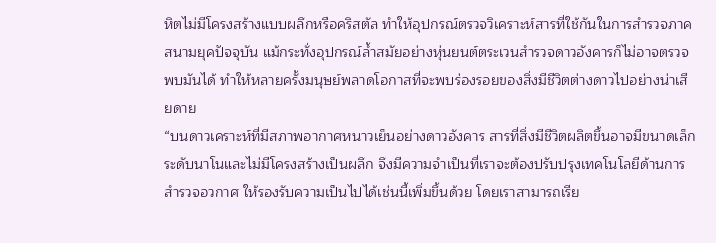หิตไม่มีโครงสร้างแบบผลึกหรือคริสตัล ทำให้อุปกรณ์ตรวจวิเคราะห์สารที่ใช้กันในการสำรวจภาคสนามยุคปัจจุบัน แม้กระทั่งอุปกรณ์ล้ำสมัยอย่างหุ่นยนต์ตระเวนสำรวจดาวอังคารก็ไม่อาจตรวจพบมันได้ ทำให้หลายครั้งมนุษย์พลาดโอกาสที่จะพบร่องรอยของสิ่งมีชีวิตต่างดาวไปอย่างน่าเสียดาย
“บนดาวเคราะห์ที่มีสภาพอากาศหนาวเย็นอย่างดาวอังคาร สารที่สิ่งมีชีวิตผลิตขึ้นอาจมีขนาดเล็กระดับนาโนและไม่มีโครงสร้างเป็นผลึก จึงมีความจำเป็นที่เราจะต้องปรับปรุงเทคโนโลยีด้านการสำรวจอวกาศ ให้รองรับความเป็นไปได้เช่นนี้เพิ่มขึ้นด้วย โดยเราสามารถเรีย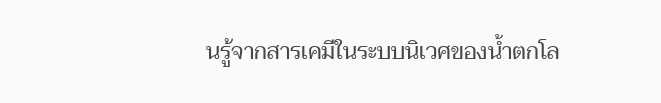นรู้จากสารเคมีในระบบนิเวศของน้ำตกโล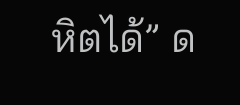หิตได้” ด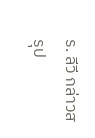ร. ลีวี กล่าวสรุป